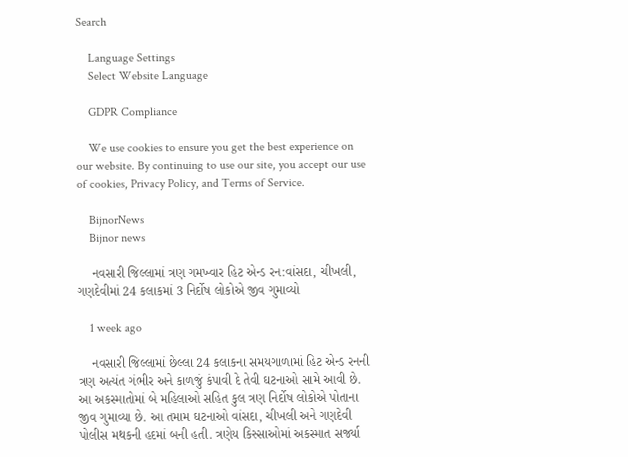Search

    Language Settings
    Select Website Language

    GDPR Compliance

    We use cookies to ensure you get the best experience on our website. By continuing to use our site, you accept our use of cookies, Privacy Policy, and Terms of Service.

    BijnorNews
    Bijnor news

    નવસારી જિલ્લામાં ત્રણ ગમખ્વાર હિટ એન્ડ રન:વાંસદા, ચીખલી, ગણદેવીમાં 24 કલાકમાં 3 નિર્દોષ લોકોએ જીવ ગુમાવ્યો

    1 week ago

    નવસારી જિલ્લામાં છેલ્લા 24 કલાકના સમયગાળામાં હિટ એન્ડ રનની ત્રણ અત્યંત ગંભીર અને કાળજું કંપાવી દે તેવી ઘટનાઓ સામે આવી છે. આ અકસ્માતોમાં બે મહિલાઓ સહિત કુલ ત્રણ નિર્દોષ લોકોએ પોતાના જીવ ગુમાવ્યા છે. આ તમામ ઘટનાઓ વાંસદા, ચીખલી અને ગણદેવી પોલીસ મથકની હદમાં બની હતી. ત્રણેય કિસ્સાઓમાં અકસ્માત સર્જ્યા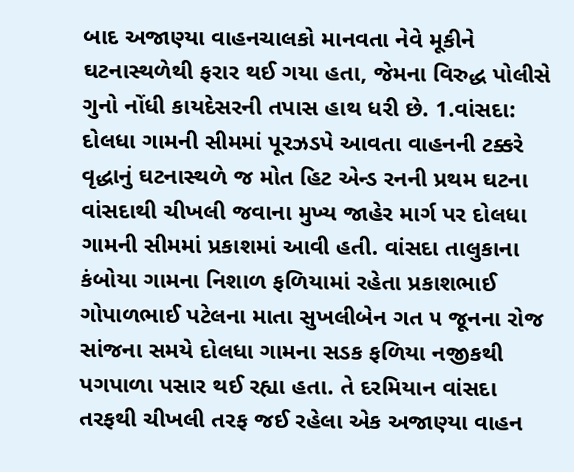બાદ અજાણ્યા વાહનચાલકો માનવતા નેવે મૂકીને ઘટનાસ્થળેથી ફરાર થઈ ગયા હતા, જેમના વિરુદ્ધ પોલીસે ગુનો નોંધી કાયદેસરની તપાસ હાથ ધરી છે. 1.વાંસદા: દોલધા ગામની સીમમાં પૂરઝડપે આવતા વાહનની ટક્કરે વૃદ્ધાનું ઘટનાસ્થળે જ મોત હિટ એન્ડ રનની પ્રથમ ઘટના વાંસદાથી ચીખલી જવાના મુખ્ય જાહેર માર્ગ પર દોલધા ગામની સીમમાં પ્રકાશમાં આવી હતી. વાંસદા તાલુકાના કંબોયા ગામના નિશાળ ફળિયામાં રહેતા પ્રકાશભાઈ ગોપાળભાઈ પટેલના માતા સુખલીબેન ગત ૫ જૂનના રોજ સાંજના સમયે દોલધા ગામના સડક ફળિયા નજીકથી પગપાળા પસાર થઈ રહ્યા હતા. તે દરમિયાન વાંસદા તરફથી ચીખલી તરફ જઈ રહેલા એક અજાણ્યા વાહન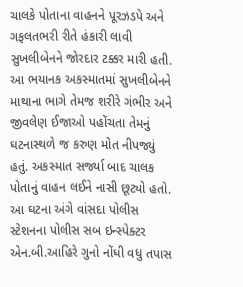ચાલકે પોતાના વાહનને પૂરઝડપે અને ગફલતભરી રીતે હંકારી લાવી સુખલીબેનને જોરદાર ટક્કર મારી હતી. આ ભયાનક અકસ્માતમાં સુખલીબેનને માથાના ભાગે તેમજ શરીરે ગંભીર અને જીવલેણ ઈજાઓ પહોંચતા તેમનું ઘટનાસ્થળે જ કરુણ મોત નીપજ્યું હતું. અકસ્માત સર્જ્યા બાદ ચાલક પોતાનું વાહન લઈને નાસી છૂટ્યો હતો. આ ઘટના અંગે વાંસદા પોલીસ સ્ટેશનના પોલીસ સબ ઇન્સ્પેક્ટર એન.બી.આહિરે ગુનો નોંધી વધુ તપાસ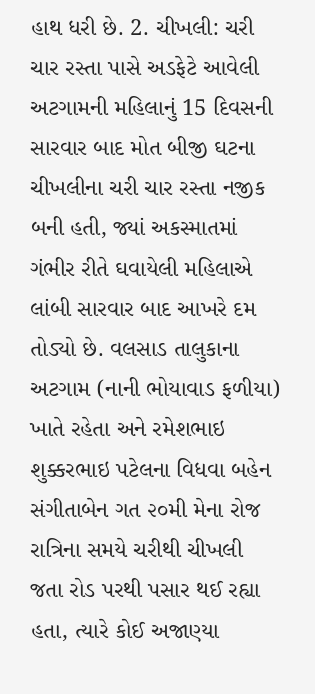હાથ ધરી છે. 2. ચીખલી: ચરી ચાર રસ્તા પાસે અડફેટે આવેલી અટગામની મહિલાનું 15 દિવસની સારવાર બાદ મોત બીજી ઘટના ચીખલીના ચરી ચાર રસ્તા નજીક બની હતી, જ્યાં અકસ્માતમાં ગંભીર રીતે ઘવાયેલી મહિલાએ લાંબી સારવાર બાદ આખરે દમ તોડ્યો છે. વલસાડ તાલુકાના અટગામ (નાની ભોયાવાડ ફળીયા) ખાતે રહેતા અને રમેશભાઇ શુક્કરભાઇ પટેલના વિધવા બહેન સંગીતાબેન ગત ૨૦મી મેના રોજ રાત્રિના સમયે ચરીથી ચીખલી જતા રોડ પરથી પસાર થઈ રહ્યા હતા, ત્યારે કોઈ અજાણ્યા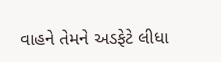વાહને તેમને અડફેટે લીધા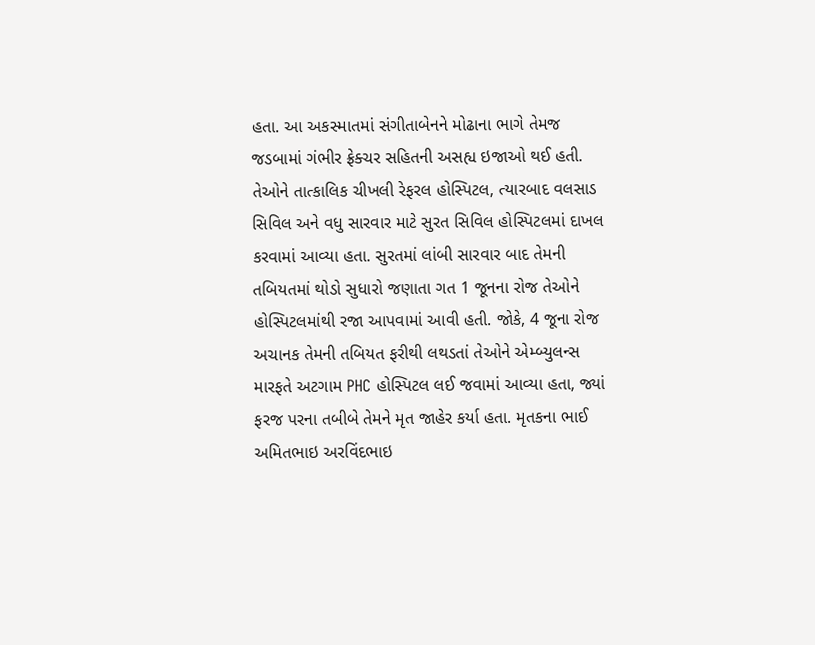હતા. આ અકસ્માતમાં સંગીતાબેનને મોઢાના ભાગે તેમજ જડબામાં ગંભીર ફ્રેક્ચર સહિતની અસહ્ય ઇજાઓ થઈ હતી. તેઓને તાત્કાલિક ચીખલી રેફરલ હોસ્પિટલ, ત્યારબાદ વલસાડ સિવિલ અને વધુ સારવાર માટે સુરત સિવિલ હોસ્પિટલમાં દાખલ કરવામાં આવ્યા હતા. સુરતમાં લાંબી સારવાર બાદ તેમની તબિયતમાં થોડો સુધારો જણાતા ગત 1 જૂનના રોજ તેઓને હોસ્પિટલમાંથી રજા આપવામાં આવી હતી. જોકે, 4 જૂના રોજ અચાનક તેમની તબિયત ફરીથી લથડતાં તેઓને એમ્બ્યુલન્સ મારફતે અટગામ PHC હોસ્પિટલ લઈ જવામાં આવ્યા હતા, જ્યાં ફરજ પરના તબીબે તેમને મૃત જાહેર કર્યા હતા. મૃતકના ભાઈ અમિતભાઇ અરવિંદભાઇ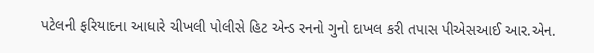પટેલની ફરિયાદના આધારે ચીખલી પોલીસે હિટ એન્ડ રનનો ગુનો દાખલ કરી તપાસ પીએસઆઈ આર.એન.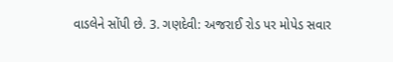વાડલેને સોંપી છે. 3. ગણદેવી: અજરાઈ રોડ પર મોપેડ સવાર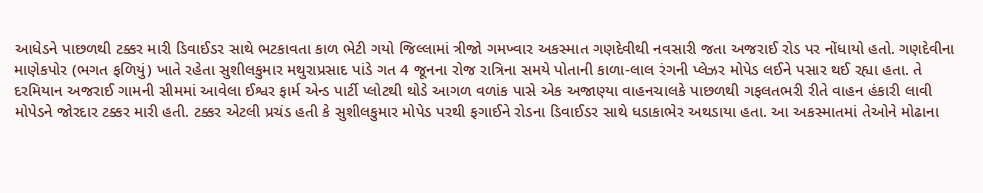આધેડને પાછળથી ટક્કર મારી ડિવાઈડર સાથે ભટકાવતા કાળ ભેટી ગયો જિલ્લામાં ત્રીજો ગમખ્વાર અકસ્માત ગણદેવીથી નવસારી જતા અજરાઈ રોડ પર નોંધાયો હતો. ગણદેવીના માણેકપોર (ભગત ફળિયું) ખાતે રહેતા સુશીલકુમાર મથુરાપ્રસાદ પાંડે ગત 4 જૂનના રોજ રાત્રિના સમયે પોતાની કાળા-લાલ રંગની પ્લેઝર મોપેડ લઈને પસાર થઈ રહ્યા હતા. તે દરમિયાન અજરાઈ ગામની સીમમાં આવેલા ઈશ્વર ફાર્મ એન્ડ પાર્ટી પ્લોટથી થોડે આગળ વળાંક પાસે એક અજાણ્યા વાહનચાલકે પાછળથી ગફલતભરી રીતે વાહન હંકારી લાવી મોપેડને જોરદાર ટક્કર મારી હતી. ટક્કર એટલી પ્રચંડ હતી કે સુશીલકુમાર મોપેડ પરથી ફગાઈને રોડના ડિવાઈડર સાથે ધડાકાભેર અથડાયા હતા. આ અકસ્માતમાં તેઓને મોઢાના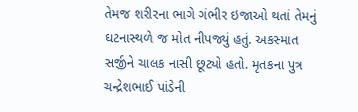તેમજ શરીરના ભાગે ગંભીર ઇજાઓ થતાં તેમનું ઘટનાસ્થળે જ મોત નીપજ્યું હતું. અકસ્માત સર્જીને ચાલક નાસી છૂટ્યો હતો. મૃતકના પુત્ર ચન્દ્રેશભાઈ પાંડેની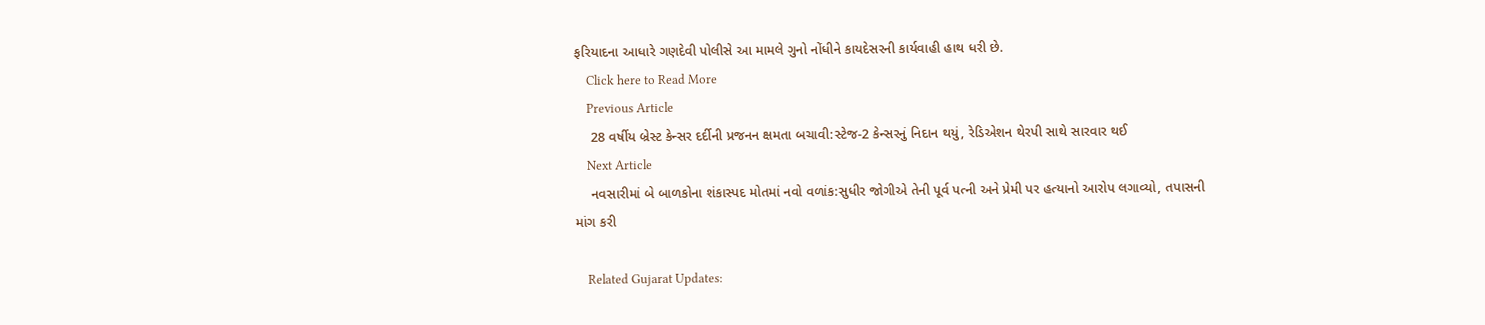ફરિયાદના આધારે ગણદેવી પોલીસે આ મામલે ગુનો નોંધીને કાયદેસરની કાર્યવાહી હાથ ધરી છે.
    Click here to Read More
    Previous Article
    28 વર્ષીય બ્રેસ્ટ કેન્સર દર્દીની પ્રજનન ક્ષમતા બચાવી:સ્ટેજ-2 કેન્સરનું નિદાન થયું, રેડિએશન થેરપી સાથે સારવાર થઈ
    Next Article
    નવસારીમાં બે બાળકોના શંકાસ્પદ મોતમાં નવો વળાંક:સુધીર જોગીએ તેની પૂર્વ પત્ની અને પ્રેમી પર હત્યાનો આરોપ લગાવ્યો, તપાસની માંગ કરી

    Related Gujarat Updates: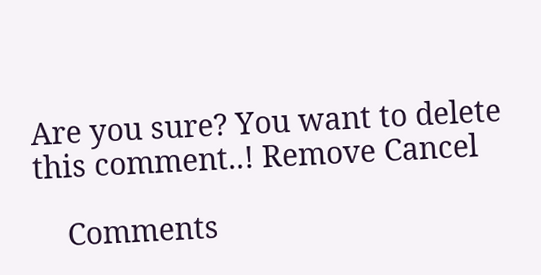Are you sure? You want to delete this comment..! Remove Cancel

    Comments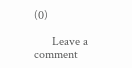(0)

      Leave a comment